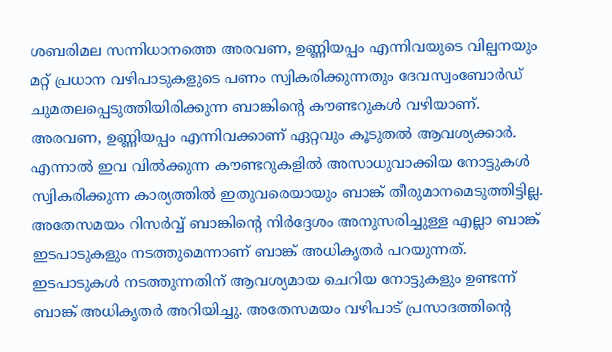ശബരിമല സന്നിധാനത്തെ അരവണ, ഉണ്ണിയപ്പം എന്നിവയുടെ വില്പനയും മറ്റ് പ്രധാന വഴിപാടുകളുടെ പണം സ്വികരിക്കുന്നതും ദേവസ്വംബോര്‍ഡ് ചുമതലപ്പെടുത്തിയിരിക്കുന്ന ബാങ്കിന്റെ കൗണ്ടറുകള്‍ വഴിയാണ്. അരവണ, ഉണ്ണിയപ്പം എന്നിവക്കാണ് ഏറ്റവും കൂടുതല്‍ ആവശ്യക്കാര്‍. എന്നാല്‍ ഇവ വില്‍ക്കുന്ന കൗണ്ടറുകളില്‍ അസാധുവാക്കിയ നോട്ടുകള്‍ സ്വികരിക്കുന്ന കാര്യത്തില്‍ ഇതുവരെയായും ബാങ്ക് തീരുമാനമെടുത്തിട്ടില്ല. അതേസമയം റിസര്‍വ്വ് ബാങ്കിന്റെ നിര്‍ദ്ദേശം അനുസരിച്ചുള്ള എല്ലാ ബാങ്ക് ഇടപാടുകളും നടത്തുമെന്നാണ് ബാങ്ക് അധികൃതര്‍ പറയുന്നത്. ഇടപാടുകള്‍ നടത്തുന്നതിന് ആവശ്യമായ ചെറിയ നോട്ടുകളും ഉണ്ടന്ന് ബാങ്ക് അധികൃതര്‍ അറിയിച്ചു. അതേസമയം വഴിപാട് പ്രസാദത്തിന്റെ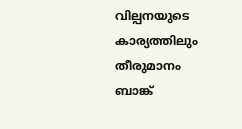വില്പനയുടെ കാര്യത്തിലും തീരുമാനം ബാങ്ക്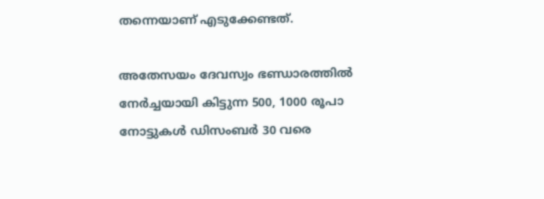തന്നെയാണ് എടുക്കേണ്ടത്.

അതേസയം ദേവസ്വം ഭണ്ഡാരത്തില്‍ നേര്‍ച്ചയായി കിട്ടുന്ന 500, 1000 രൂപാ നോട്ടുകള്‍ ഡിസംബര്‍ 30 വരെ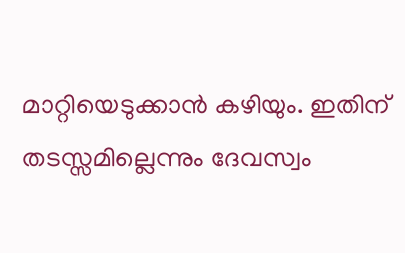മാറ്റിയെടുക്കാന്‍ കഴിയും. ഇതിന് തടസ്സമില്ലെന്നും ദേവസ്വം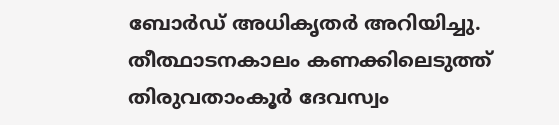ബോര്‍ഡ് അധികൃതര്‍ അറിയിച്ചു. തീ‍ത്ഥാടനകാലം കണക്കിലെടുത്ത് തിരുവതാംകൂര്‍ ദേവസ്വം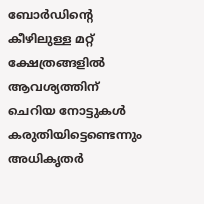ബോര്‍ഡിന്റെ കീഴിലുള്ള മറ്റ് ക്ഷേത്രങ്ങളില്‍ ആവശ്യത്തിന് ചെറിയ നോട്ടുകള്‍ കരുതിയിട്ടെണ്ടെന്നും അധികൃത‍ര്‍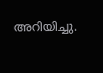അറിയിച്ചു.